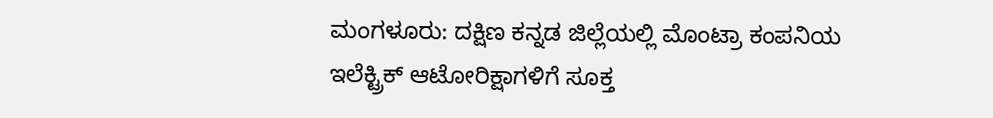ಮಂಗಳೂರು: ದಕ್ಷಿಣ ಕನ್ನಡ ಜಿಲ್ಲೆಯಲ್ಲಿ ಮೊಂಟ್ರಾ ಕಂಪನಿಯ ಇಲೆಕ್ಟ್ರಿಕ್ ಆಟೋರಿಕ್ಷಾಗಳಿಗೆ ಸೂಕ್ತ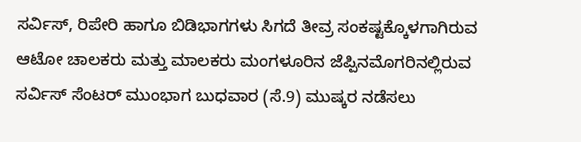ಸರ್ವಿಸ್, ರಿಪೇರಿ ಹಾಗೂ ಬಿಡಿಭಾಗಗಳು ಸಿಗದೆ ತೀವ್ರ ಸಂಕಷ್ಟಕ್ಕೊಳಗಾಗಿರುವ ಆಟೋ ಚಾಲಕರು ಮತ್ತು ಮಾಲಕರು ಮಂಗಳೂರಿನ ಜೆಪ್ಪಿನಮೊಗರಿನಲ್ಲಿರುವ ಸರ್ವಿಸ್ ಸೆಂಟರ್ ಮುಂಭಾಗ ಬುಧವಾರ (ಸೆ.9) ಮುಷ್ಕರ ನಡೆಸಲು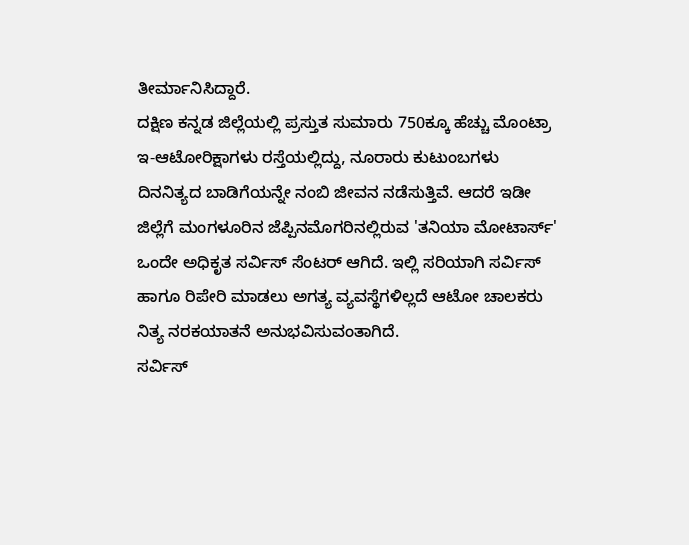ತೀರ್ಮಾನಿಸಿದ್ದಾರೆ.
ದಕ್ಷಿಣ ಕನ್ನಡ ಜಿಲ್ಲೆಯಲ್ಲಿ ಪ್ರಸ್ತುತ ಸುಮಾರು 750ಕ್ಕೂ ಹೆಚ್ಚು ಮೊಂಟ್ರಾ ಇ-ಆಟೋರಿಕ್ಷಾಗಳು ರಸ್ತೆಯಲ್ಲಿದ್ದು, ನೂರಾರು ಕುಟುಂಬಗಳು ದಿನನಿತ್ಯದ ಬಾಡಿಗೆಯನ್ನೇ ನಂಬಿ ಜೀವನ ನಡೆಸುತ್ತಿವೆ. ಆದರೆ ಇಡೀ ಜಿಲ್ಲೆಗೆ ಮಂಗಳೂರಿನ ಜೆಪ್ಪಿನಮೊಗರಿನಲ್ಲಿರುವ 'ತನಿಯಾ ಮೋಟಾರ್ಸ್' ಒಂದೇ ಅಧಿಕೃತ ಸರ್ವಿಸ್ ಸೆಂಟರ್ ಆಗಿದೆ. ಇಲ್ಲಿ ಸರಿಯಾಗಿ ಸರ್ವಿಸ್ ಹಾಗೂ ರಿಪೇರಿ ಮಾಡಲು ಅಗತ್ಯ ವ್ಯವಸ್ಥೆಗಳಿಲ್ಲದೆ ಆಟೋ ಚಾಲಕರು ನಿತ್ಯ ನರಕಯಾತನೆ ಅನುಭವಿಸುವಂತಾಗಿದೆ.
ಸರ್ವಿಸ್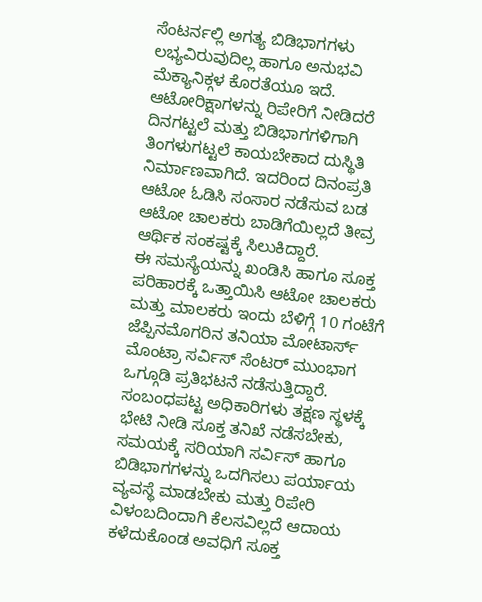ಸೆಂಟರ್ನಲ್ಲಿ ಅಗತ್ಯ ಬಿಡಿಭಾಗಗಳು ಲಭ್ಯವಿರುವುದಿಲ್ಲ ಹಾಗೂ ಅನುಭವಿ ಮೆಕ್ಯಾನಿಕ್ಗಳ ಕೊರತೆಯೂ ಇದೆ. ಆಟೋರಿಕ್ಷಾಗಳನ್ನು ರಿಪೇರಿಗೆ ನೀಡಿದರೆ ದಿನಗಟ್ಟಲೆ ಮತ್ತು ಬಿಡಿಭಾಗಗಳಿಗಾಗಿ ತಿಂಗಳುಗಟ್ಟಲೆ ಕಾಯಬೇಕಾದ ದುಸ್ಥಿತಿ ನಿರ್ಮಾಣವಾಗಿದೆ. ಇದರಿಂದ ದಿನಂಪ್ರತಿ ಆಟೋ ಓಡಿಸಿ ಸಂಸಾರ ನಡೆಸುವ ಬಡ ಆಟೋ ಚಾಲಕರು ಬಾಡಿಗೆಯಿಲ್ಲದೆ ತೀವ್ರ ಆರ್ಥಿಕ ಸಂಕಷ್ಟಕ್ಕೆ ಸಿಲುಕಿದ್ದಾರೆ.
ಈ ಸಮಸ್ಯೆಯನ್ನು ಖಂಡಿಸಿ ಹಾಗೂ ಸೂಕ್ತ ಪರಿಹಾರಕ್ಕೆ ಒತ್ತಾಯಿಸಿ ಆಟೋ ಚಾಲಕರು ಮತ್ತು ಮಾಲಕರು ಇಂದು ಬೆಳಿಗ್ಗೆ 10 ಗಂಟೆಗೆ ಜೆಪ್ಪಿನಮೊಗರಿನ ತನಿಯಾ ಮೋಟಾರ್ಸ್ ಮೊಂಟ್ರಾ ಸರ್ವಿಸ್ ಸೆಂಟರ್ ಮುಂಭಾಗ ಒಗ್ಗೂಡಿ ಪ್ರತಿಭಟನೆ ನಡೆಸುತ್ತಿದ್ದಾರೆ.
ಸಂಬಂಧಪಟ್ಟ ಅಧಿಕಾರಿಗಳು ತಕ್ಷಣ ಸ್ಥಳಕ್ಕೆ ಭೇಟಿ ನೀಡಿ ಸೂಕ್ತ ತನಿಖೆ ನಡೆಸಬೇಕು, ಸಮಯಕ್ಕೆ ಸರಿಯಾಗಿ ಸರ್ವಿಸ್ ಹಾಗೂ ಬಿಡಿಭಾಗಗಳನ್ನು ಒದಗಿಸಲು ಪರ್ಯಾಯ ವ್ಯವಸ್ಥೆ ಮಾಡಬೇಕು ಮತ್ತು ರಿಪೇರಿ ವಿಳಂಬದಿಂದಾಗಿ ಕೆಲಸವಿಲ್ಲದೆ ಆದಾಯ ಕಳೆದುಕೊಂಡ ಅವಧಿಗೆ ಸೂಕ್ತ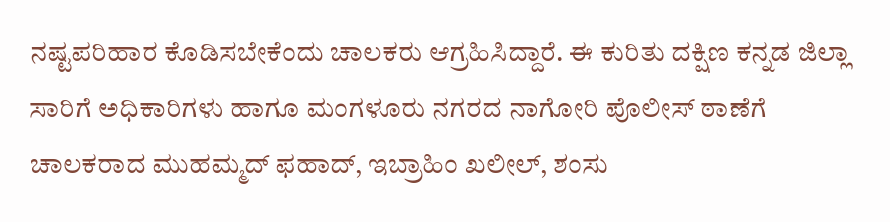ನಷ್ಟಪರಿಹಾರ ಕೊಡಿಸಬೇಕೆಂದು ಚಾಲಕರು ಆಗ್ರಹಿಸಿದ್ದಾರೆ. ಈ ಕುರಿತು ದಕ್ಷಿಣ ಕನ್ನಡ ಜಿಲ್ಲಾ ಸಾರಿಗೆ ಅಧಿಕಾರಿಗಳು ಹಾಗೂ ಮಂಗಳೂರು ನಗರದ ನಾಗೋರಿ ಪೊಲೀಸ್ ಠಾಣೆಗೆ ಚಾಲಕರಾದ ಮುಹಮ್ಮದ್ ಫಹಾದ್, ಇಬ್ರಾಹಿಂ ಖಲೀಲ್, ಶಂಸು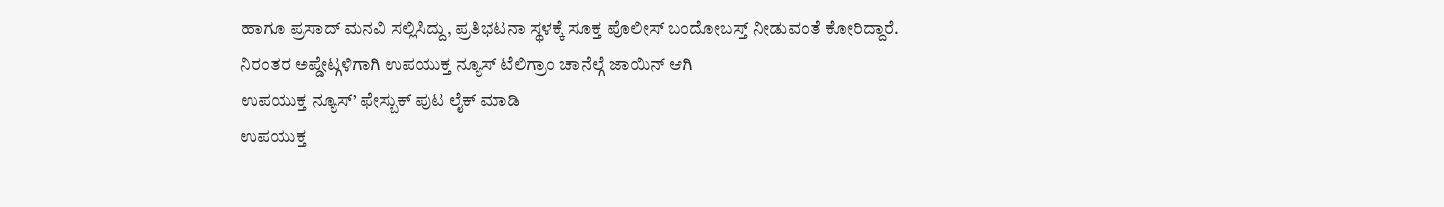ಹಾಗೂ ಪ್ರಸಾದ್ ಮನವಿ ಸಲ್ಲಿಸಿದ್ದು, ಪ್ರತಿಭಟನಾ ಸ್ಥಳಕ್ಕೆ ಸೂಕ್ತ ಪೊಲೀಸ್ ಬಂದೋಬಸ್ತ್ ನೀಡುವಂತೆ ಕೋರಿದ್ದಾರೆ.
ನಿರಂತರ ಅಪ್ಡೇಟ್ಗಳಿಗಾಗಿ ಉಪಯುಕ್ತ ನ್ಯೂಸ್ ಟೆಲಿಗ್ರಾಂ ಚಾನೆಲ್ಗೆ ಜಾಯಿನ್ ಆಗಿ
ಉಪಯುಕ್ತ ನ್ಯೂಸ್’ ಫೇಸ್ಬುಕ್ ಪುಟ ಲೈಕ್ ಮಾಡಿ
ಉಪಯುಕ್ತ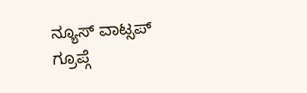ನ್ಯೂಸ್ ವಾಟ್ಸಪ್ ಗ್ರೂಪ್ಗೆ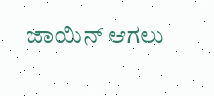ಜಾಯಿನ್ ಆಗಲು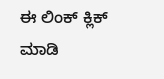ಈ ಲಿಂಕ್ ಕ್ಲಿಕ್ ಮಾಡಿ